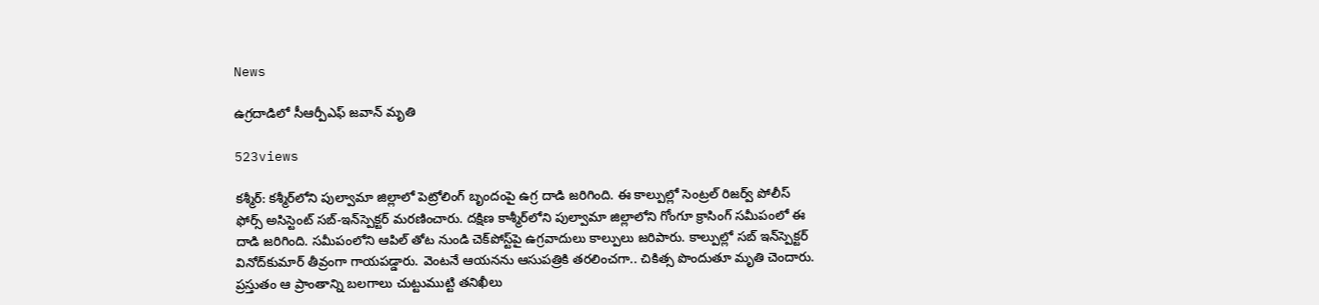News

ఉగ్రదాడిలో సీఆర్పీఎఫ్‌ జవాన్‌ మృతి

523views

కశ్మీర్‌: కశ్మీర్‌లోని పుల్వామా జిల్లాలో పెట్రోలింగ్‌ బృందంపై ఉగ్ర దాడి జ‌రిగింది. ఈ కాల్పుల్లో సెంట్రల్ రిజర్వ్ పోలీస్ ఫోర్స్ అసిస్టెంట్ సబ్-ఇన్‌స్పెక్టర్ మరణించారు. దక్షిణ కాశ్మీర్‌లోని పుల్వామా జిల్లాలోని గోంగూ క్రాసింగ్ సమీపంలో ఈ దాడి జరిగింది. సమీపంలోని ఆపిల్ తోట నుండి చెక్‌పోస్ట్‌పై ఉగ్రవాదులు కాల్పులు జరిపారు. కాల్పుల్లో సబ్‌ ఇన్‌స్పెక్టర్‌ వినోద్‌కుమార్‌ తీవ్రంగా గాయపడ్డారు. వెంటనే ఆయనను ఆసుపత్రికి తరలించగా.. చికిత్స పొందుతూ మృతి చెందారు. ప్రస్తుతం ఆ ప్రాంతాన్ని బలగాలు చుట్టుముట్టి తనిఖీలు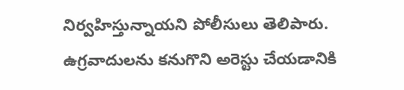నిర్వహిస్తున్నాయని పోలీసులు తెలిపారు. ఉగ్రవాదులను కనుగొని అరెస్టు చేయడానికి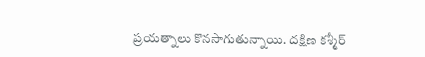ప్రయత్నాలు కొనసాగుతున్నాయి. దక్షిణ కశ్మీర్‌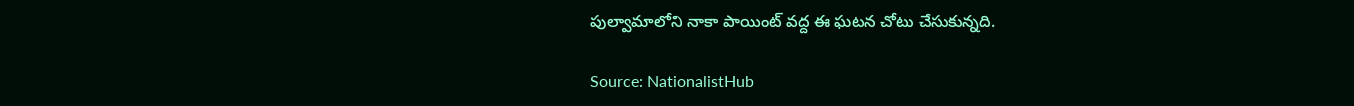పుల్వామాలోని నాకా పాయింట్‌ వద్ద ఈ ఘటన చోటు చేసుకున్నది.

Source: NationalistHub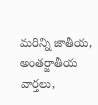మరిన్ని జాతీయ, అంతర్జాతీయ వార్తలు,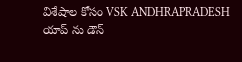విశేషాల కోసం VSK ANDHRAPRADESH యాప్ ను డౌన్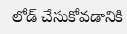లోడ్ చేసుకోవడానికి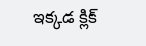ఇక్కడ క్లిక్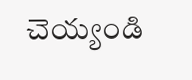చెయ్యండి